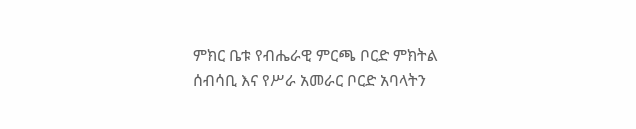ምክር ቤቱ የብሔራዊ ምርጫ ቦርድ ምክትል ሰብሳቢ እና የሥራ አመራር ቦርድ አባላትን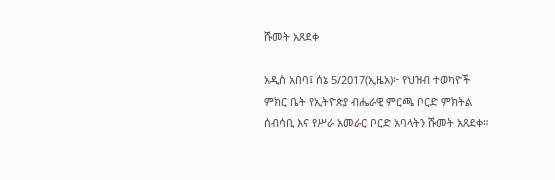ሹመት አጸደቀ

አዲስ አበባ፤ ሰኔ 5/2017(ኢዜአ)፦ የህዝብ ተወካዮች ምክር ቤት የኢትዮጵያ ብሔራዊ ምርጫ ቦርድ ምክትል ሰብሳቢ እና የሥራ አመራር ቦርድ አባላትን ሹመት አጸደቀ።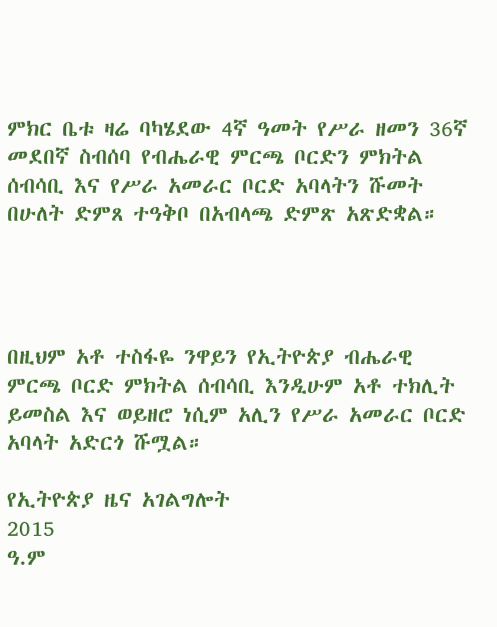ምክር ቤቱ ዛሬ ባካሄደው 4ኛ ዓመት የሥራ ዘመን 36ኛ መደበኛ ስብሰባ የብሔራዊ ምርጫ ቦርድን ምክትል ሰብሳቢ እና የሥራ አመራር ቦርድ አባላትን ሹመት በሁለት ድምጸ ተዓቅቦ በአብላጫ ድምጽ አጽድቋል።




በዚህም አቶ ተስፋዬ ንዋይን የኢትዮጵያ ብሔራዊ ምርጫ ቦርድ ምክትል ሰብሳቢ እንዲሁም አቶ ተክሊት ይመስል እና ወይዘሮ ነሲም አሊን የሥራ አመራር ቦርድ አባላት አድርጎ ሹሟል።

የኢትዮጵያ ዜና አገልግሎት
2015
ዓ.ም